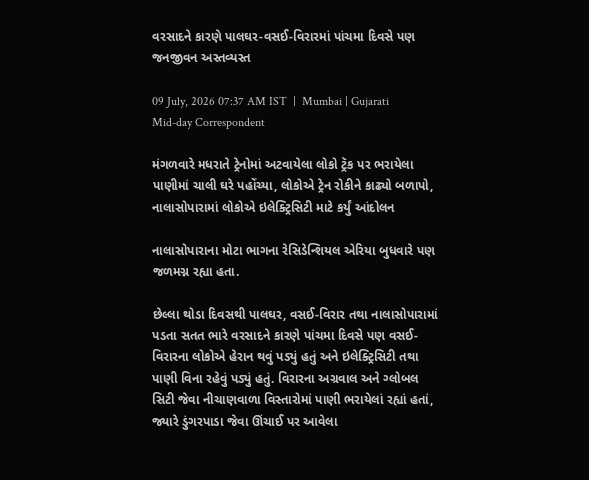વરસાદને કારણે પાલઘર-વસઈ-વિરારમાં પાંચમા દિવસે પણ જનજીવન અસ્તવ્યસ્ત

09 July, 2026 07:37 AM IST  |  Mumbai | Gujarati Mid-day Correspondent

મંગળવારે મધરાતે ટ્રેનોમાં અટવાયેલા લોકો ટ્રૅક પર ભરાયેલા પાણીમાં ચાલી ઘરે પહોંચ્યા, લોકોએ ટ્રેન રોકીને કાઢ્યો બળાપો, નાલાસોપારામાં લોકોએ ઇલેક્ટ્રિસિટી માટે કર્યું આંદોલન

નાલાસોપારાના મોટા ભાગના રેસિડેન્શિયલ એરિયા બુધવારે પણ જળમગ્ન રહ્યા હતા.

છેલ્લા થોડા દિવસથી પાલઘર, વસઈ-વિરાર તથા નાલાસોપારામાં પડતા સતત ભારે વરસાદને કારણે પાંચમા દિવસે પણ વસઈ-વિરારના લોકોએ હેરાન થવું પડ્યું હતું અને ઇલેક્ટ્રિસિટી તથા પાણી વિના રહેવું પડ્યું હતું. વિરારના અગ્રવાલ અને ગ્લોબલ સિટી જેવા નીચાણવાળા વિસ્તારોમાં પાણી ભરાયેલાં રહ્યાં હતાં, જ્યારે ડુંગરપાડા જેવા ઊંચાઈ પર આવેલા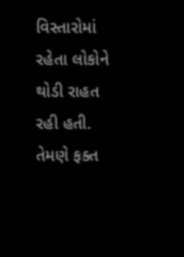વિસ્તારોમાં રહેતા લોકોને થોડી રાહત રહી હતી. તેમણે ફક્ત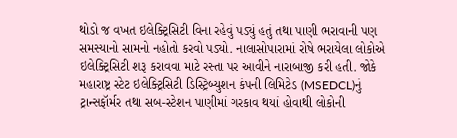થોડો જ વખત ઇલેક્ટ્રિસિટી વિના રહેવું પડ્યું હતું તથા પાણી ભરાવાની પણ સમસ્યાનો સામનો નહોતો કરવો પડ્યો. નાલાસોપારામાં રોષે ભરાયેલા લોકોએ ઇલેક્ટ્રિસિટી શરૂ કરાવવા માટે રસ્તા પર આવીને નારાબાજી કરી હતી. જોકે મહારાષ્ટ્ર સ્ટેટ ઇલેક્ટ્રિસિટી ડિસ્ટ્રિબ્યુશન કંપની લિમિટેડ (MSEDCL)નું ટ્રાન્સફૉર્મર તથા સબ-સ્ટેશન પાણીમાં ગરકાવ થયાં હોવાથી લોકોની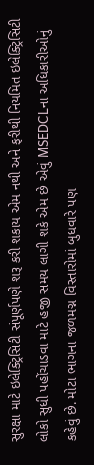સુરક્ષા માટે ઇલેક્ટ્રિસિટી સંપૂર્ણપણે શરૂ કરી શકાય એમ નથી અને ફરીથી નિયમિત ઇલેક્ટ્રિસિટી લોકો સુધી પહોંચાડવા માટે હજી સમય લાગી શકે એમ છે એવું MSEDCLના અધિકારીઓનું કહેવું છે. મોટા ભાગના જળમગ્ન વિસ્તારોમાં બુધવારે પણ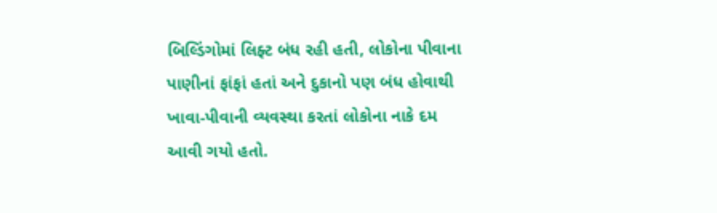બિલ્ડિંગોમાં લિફ્ટ બંધ રહી હતી, લોકોના પીવાના પાણીનાં ફાંફાં હતાં અને દુકાનો પણ બંધ હોવાથી ખાવા-પીવાની વ્યવસ્થા કરતાં લોકોના નાકે દમ આવી ગયો હતો.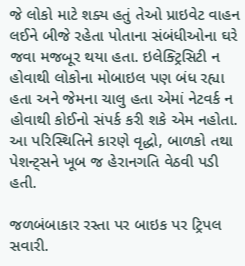જે લોકો માટે શક્ય હતું તેઓ પ્રાઇવેટ વાહન લઈને બીજે રહેતા પોતાના સંબંધીઓના ઘરે જવા મજબૂર થયા હતા. ઇલેક્ટ્રિસિટી ન હોવાથી લોકોના મોબાઇલ પણ બંધ રહ્યા હતા અને જેમના ચાલુ હતા એમાં નેટવર્ક ન હોવાથી કોઈનો સંપર્ક કરી શકે એમ નહોતા. આ પરિસ્થિતિને કારણે વૃદ્ધો, બાળકો તથા પેશન્ટ્સને ખૂબ જ હેરાનગતિ વેઠવી પડી હતી.

જળબંબાકાર રસ્તા પર બાઇક પર ટ્રિપલ સવારી.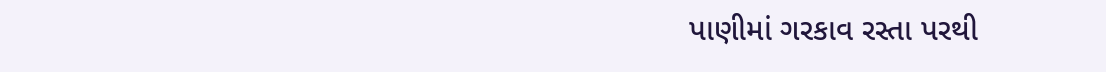પાણીમાં ગરકાવ રસ્તા પરથી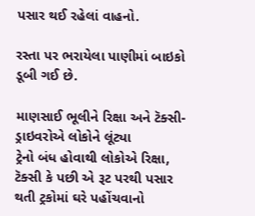પસાર થઈ રહેલાં વાહનો.

રસ્તા પર ભરાયેલા પાણીમાં બાઇકો ડૂબી ગઈ છે.

માણસાઈ ભૂલીને રિક્ષા અને ટૅક્સી-ડ્રાઇવરોએ લોકોને લૂંટ્યા
ટ્રેનો બંધ હોવાથી લોકોએ રિક્ષા, ટૅક્સી કે પછી એ રૂટ પરથી પસાર થતી ટ્રકોમાં ઘરે પહોંચવાનો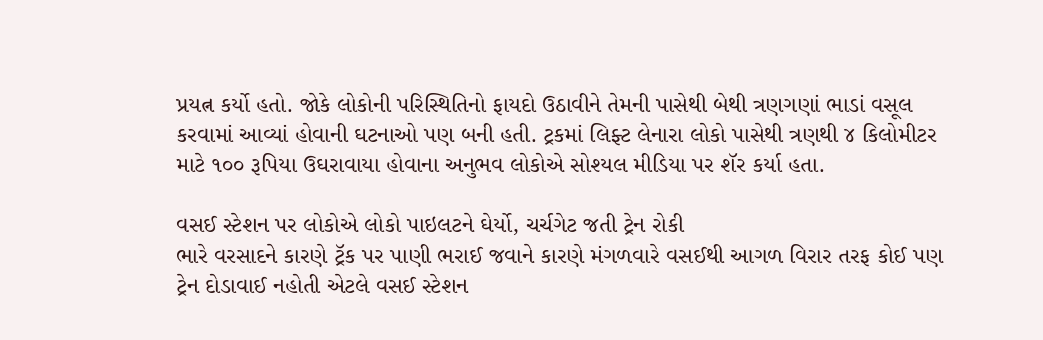પ્રયત્ન કર્યો હતો. જોકે લોકોની પરિસ્થિતિનો ફાયદો ઉઠાવીને તેમની પાસેથી બેથી ત્રણગણાં ભાડાં વસૂલ કરવામાં આવ્યાં હોવાની ઘટનાઓ પણ બની હતી. ટ્રકમાં લિફ્ટ લેનારા લોકો પાસેથી ત્રણથી ૪ કિલોમીટર માટે ૧૦૦ રૂપિયા ઉઘરાવાયા હોવાના અનુભવ લોકોએ સોશ્યલ મીડિયા પર શૅર કર્યા હતા.

વસઈ સ્ટેશન પર લોકોએ લોકો પાઇલટને ઘેર્યો, ચર્ચગેટ જતી ટ્રેન રોકી
ભારે વરસાદને કારણે ટ્રૅક પર પાણી ભરાઈ જવાને કારણે મંગળવારે વસઈથી આગળ વિરાર તરફ કોઈ પણ ટ્રેન દોડાવાઈ નહોતી એટલે વસઈ સ્ટેશન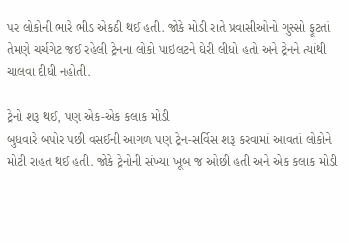પર લોકોની ભારે ભીડ એકઠી થઈ હતી. જોકે મોડી રાતે પ્રવાસીઓનો ગુસ્સો ફૂટતાં તેમણે ચર્ચગેટ જઈ રહેલી ટ્રેનના લોકો પાઇલટને ઘેરી લીધો હતો અને ટ્રેનને ત્યાંથી ચાલવા દીધી નહોતી.

ટ્રેનો શરૂ થઈ, પણ એક-એક કલાક મોડી
બુધવારે બપોર પછી વસઈની આગળ પણ ટ્રેન-સર્વિસ શરૂ કરવામાં આવતાં લોકોને મોટી રાહત થઈ હતી. જોકે ટ્રેનોની સંખ્યા ખૂબ જ ઓછી હતી અને એક કલાક મોડી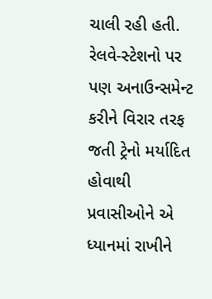ચાલી રહી હતી. રેલવે-સ્ટેશનો પર પણ અનાઉન્સમેન્ટ કરીને વિરાર તરફ જતી ટ્રેનો મર્યાદિત હોવાથી પ્રવાસીઓને એ ધ્યાનમાં રાખીને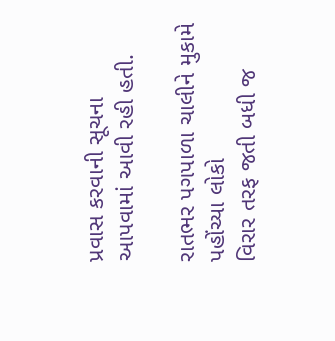પ્રવાસ કરવાની સૂચના આપવામાં આવી રહી હતી.

રાતભર પગપાળા ચાલીને મુકામે પહોંચ્યા લોકો
વિરાર તરફ જતી બધી જ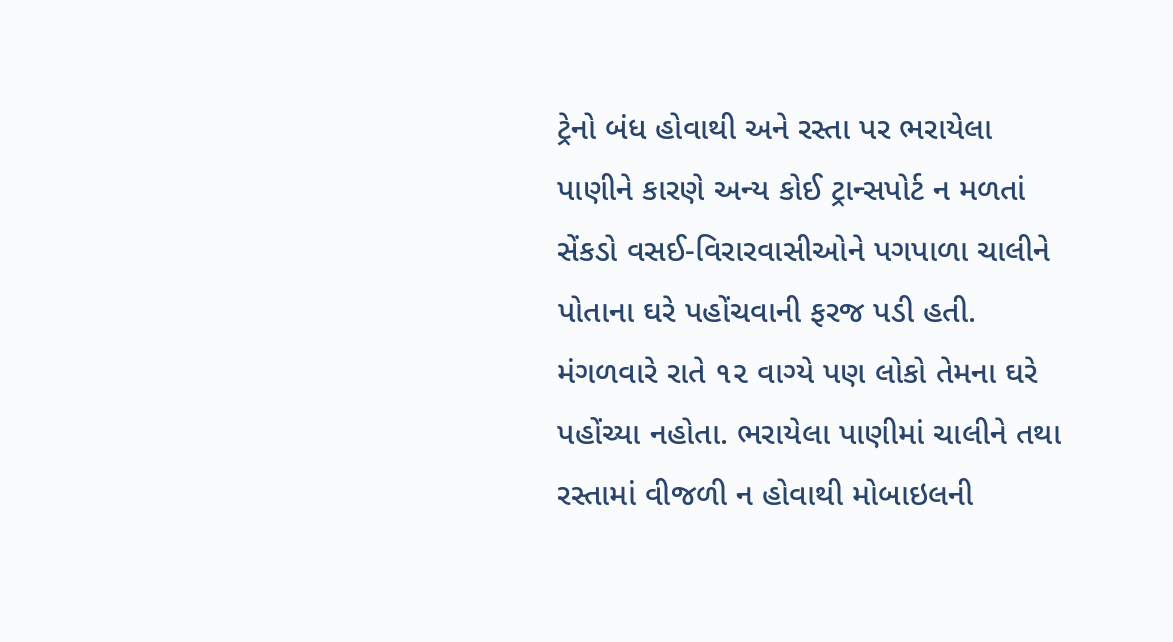ટ્રેનો બંધ હોવાથી અને રસ્તા પર ભરાયેલા પાણીને કારણે અન્ય કોઈ ટ્રાન્સપોર્ટ ન મળતાં સેંકડો વસઈ-વિરારવાસીઓને પગપાળા ચાલીને પોતાના ઘરે પહોંચવાની ફરજ પડી હતી. મંગળવારે રાતે ૧૨ વાગ્યે પણ લોકો તેમના ઘરે પહોંચ્યા નહોતા. ભરાયેલા પાણીમાં ચાલીને તથા રસ્તામાં વીજળી ન હોવાથી મોબાઇલની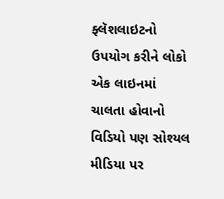ફ્લૅશલાઇટનો ઉપયોગ કરીને લોકો એક લાઇનમાં ચાલતા હોવાનો વિડિયો પણ સોશ્યલ મીડિયા પર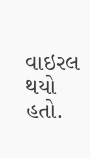વાઇરલ થયો હતો.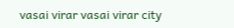vasai virar vasai virar city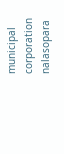municipal corporation nalasopara